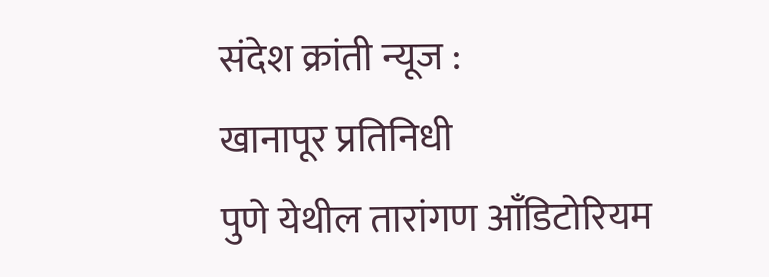संदेश क्रांती न्यूज :
खानापूर प्रतिनिधी
पुणे येथील तारांगण आँडिटोरियम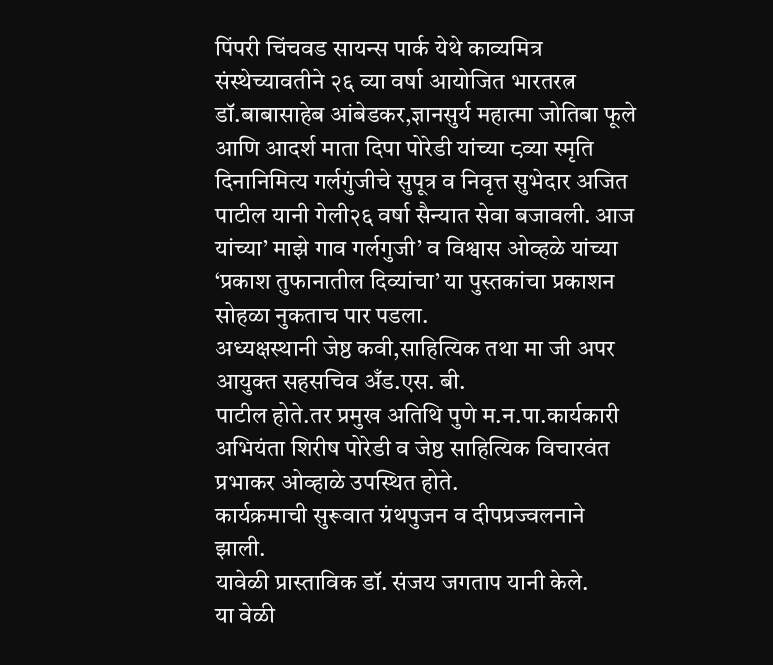पिंपरी चिंचवड सायन्स पार्क येथे काव्यमित्र संस्थेच्यावतीने २६ व्या वर्षा आयोजित भारतरत्न डॉ.बाबासाहेब आंबेडकर,ज्ञानसुर्य महात्मा जोतिबा फूले आणि आदर्श माता दिपा पोरेडी यांच्या ८व्या स्मृति दिनानिमित्य गर्लगुंजीचे सुपूत्र व निवृत्त सुभेदार अजित पाटील यानी गेली२६ वर्षा सैन्यात सेवा बजावली. आज यांच्या’ माझे गाव गर्लगुजी’ व विश्वास ओव्हळे यांच्या ‘प्रकाश तुफानातील दिव्यांचा’ या पुस्तकांचा प्रकाशन सोहळा नुकताच पार पडला.
अध्यक्षस्थानी जेष्ठ कवी,साहित्यिक तथा मा जी अपर आयुक्त सहसचिव अँड.एस. बी.
पाटील होते.तर प्रमुख अतिथि पुणे म.न.पा.कार्यकारी अभियंता शिरीष पोरेडी व जेष्ठ साहित्यिक विचारवंत प्रभाकर ओव्हाळे उपस्थित होते.
कार्यक्रमाची सुरूवात ग्रंथपुजन व दीपप्रज्वलनाने झाली.
यावेळी प्रास्ताविक डॉ. संजय जगताप यानी केले.
या वेळी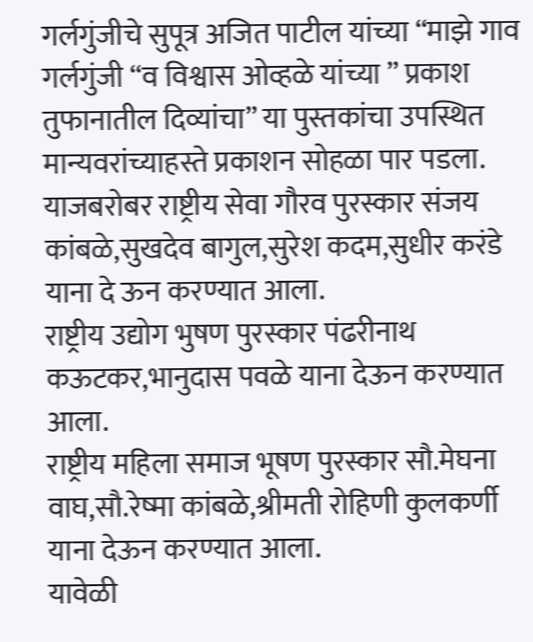गर्लगुंजीचे सुपूत्र अजित पाटील यांच्या “माझे गाव गर्लगुंजी “व विश्वास ओव्हळे यांच्या ” प्रकाश तुफानातील दिव्यांचा” या पुस्तकांचा उपस्थित मान्यवरांच्याहस्ते प्रकाशन सोहळा पार पडला.
याजबरोबर राष्ट्रीय सेवा गौरव पुरस्कार संजय कांबळे,सुखदेव बागुल,सुरेश कदम,सुधीर करंडे याना दे ऊन करण्यात आला.
राष्ट्रीय उद्योग भुषण पुरस्कार पंढरीनाथ कऊटकर,भानुदास पवळे याना देऊन करण्यात आला.
राष्ट्रीय महिला समाज भूषण पुरस्कार सौ.मेघना वाघ,सौ.रेष्मा कांबळे,श्रीमती रोहिणी कुलकर्णी याना देऊन करण्यात आला.
यावेळी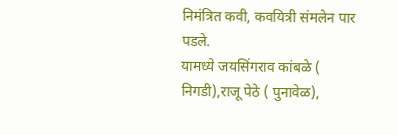निमंत्रित कवी, कवयित्री संमलेन पार पडले.
यामध्ये जयसिंगराव कांबळे ( निगडी),राजू पेठे ( पुनावेळ),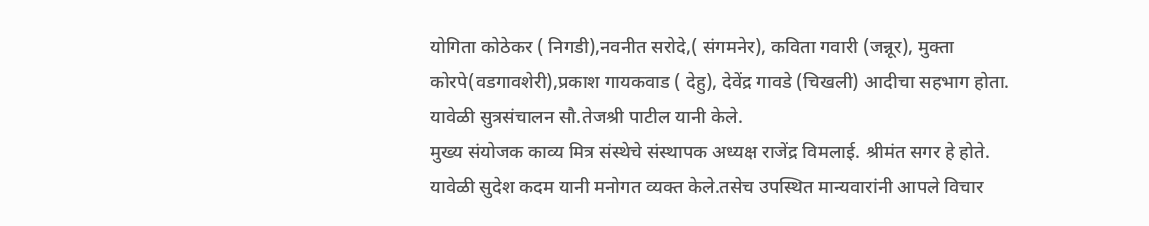योगिता कोठेकर ( निगडी),नवनीत सरोदे,( संगमनेर), कविता गवारी (जन्नूर), मुक्ता कोरपे(वडगावशेरी),प्रकाश गायकवाड ( देहु), देवेंद्र गावडे (चिखली) आदीचा सहभाग होता.
यावेळी सुत्रसंचालन सौ.तेजश्री पाटील यानी केले.
मुख्य संयोजक काव्य मित्र संस्थेचे संस्थापक अध्यक्ष राजेंद्र विमलाई. श्रीमंत सगर हे होते.
यावेळी सुदेश कदम यानी मनोगत व्यक्त केले.तसेच उपस्थित मान्यवारांनी आपले विचार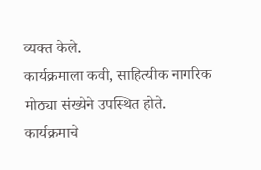व्यक्त केले.
कार्यक्रमाला कवी, साहित्यीक नागरिक मोठ्या संख्येने उपस्थित होते.
कार्यक्रमाचे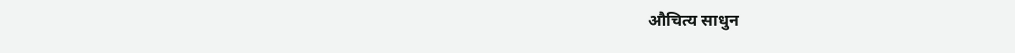औचित्य साधुन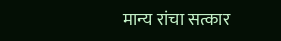मान्य रांचा सत्कार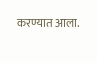करण्यात आला.